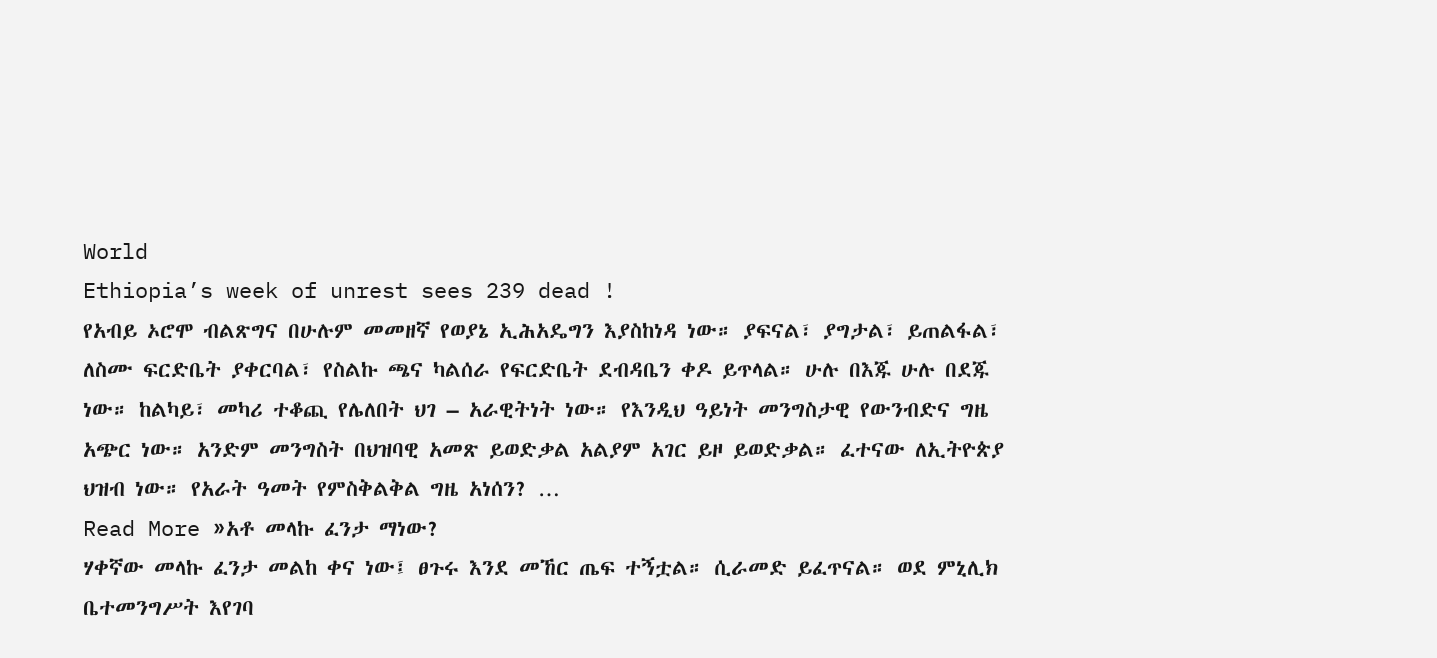World
Ethiopia’s week of unrest sees 239 dead !
የአብይ ኦሮሞ ብልጽግና በሁሉም መመዘኛ የወያኔ ኢሕአዴግን እያስከነዳ ነው። ያፍናል፣ ያግታል፣ ይጠልፋል፣ ለስሙ ፍርድቤት ያቀርባል፣ የስልኩ ጫና ካልሰራ የፍርድቤት ደብዳቤን ቀዶ ይጥላል። ሁሉ በእጁ ሁሉ በደጁ ነው። ከልካይ፣ መካሪ ተቆጪ የሌለበት ህገ – አራዊትነት ነው። የእንዲህ ዓይነት መንግስታዊ የውንብድና ግዜ አጭር ነው። አንድም መንግስት በህዝባዊ አመጽ ይወድቃል አልያም አገር ይዞ ይወድቃል። ፈተናው ለኢትዮጵያ ህዝብ ነው። የአራት ዓመት የምስቅልቅል ግዜ አነሰን? …
Read More »አቶ መላኩ ፈንታ ማነው?
ሃቀኛው መላኩ ፈንታ መልከ ቀና ነው፤ ፀጉሩ እንደ መኸር ጤፍ ተኝቷል። ሲራመድ ይፈጥናል። ወደ ምኒሊክ ቤተመንግሥት እየገባ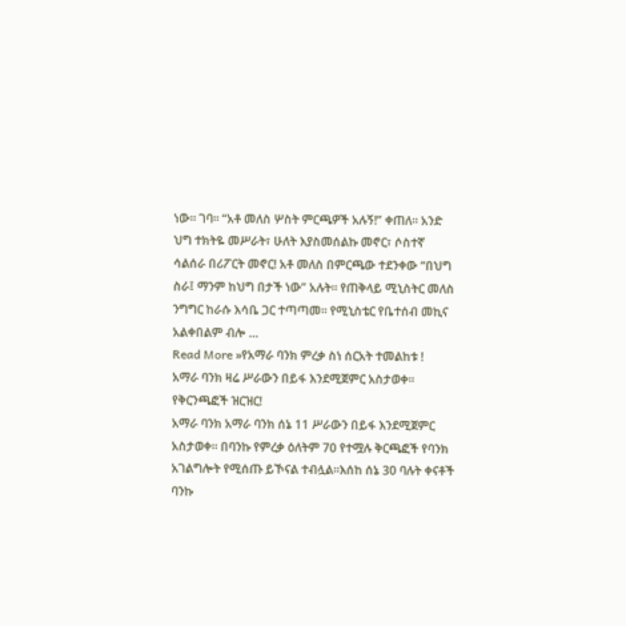ነው። ገባ። “አቶ መለስ ሦስት ምርጫዎች አሉኝ!” ቀጠለ። አንድ ህግ ተክትዬ መሥራት፣ ሁለት እያስመሰልኩ መኖር፣ ሶስተኛ ሳልሰራ በሪፖርት መኖር! አቶ መለስ በምርጫው ተደንቀው “በህግ ስራ፤ ማንም ከህግ በታች ነው” አሉት። የጠቅላይ ሚኒስትር መለስ ንግግር ከራሱ እሳቤ ጋር ተጣጣመ። የሚኒስቴር የቤተሰብ መኪና አልቀበልም ብሎ …
Read More »የአማራ ባንክ ምረቃ ስነ ሰርአት ተመልከቱ !
አማራ ባንክ ዛሬ ሥራውን በይፋ እንደሚጀምር አስታወቀ። የቅርንጫፎች ዝርዝር!
አማራ ባንክ አማራ ባንክ ሰኔ 11 ሥራውን በይፋ እንደሚጀምር አስታወቀ። በባንኩ የምረቃ ዕለትም 70 የተሟሉ ቅርጫፎች የባንክ አገልግሎት የሚሰጡ ይኾናል ተብሏል።እሰከ ሰኔ 30 ባሉት ቀናቶች ባንኩ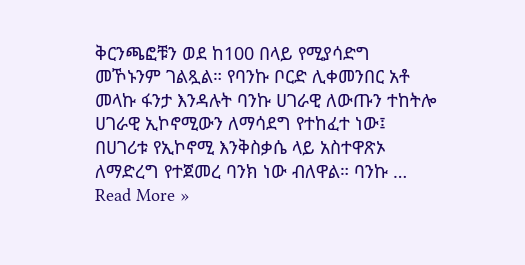ቅርንጫፎቹን ወደ ከ100 በላይ የሚያሳድግ መኾኑንም ገልጿል። የባንኩ ቦርድ ሊቀመንበር አቶ መላኩ ፋንታ እንዳሉት ባንኩ ሀገራዊ ለውጡን ተከትሎ ሀገራዊ ኢኮኖሚውን ለማሳደግ የተከፈተ ነው፤ በሀገሪቱ የኢኮኖሚ እንቅስቃሴ ላይ አስተዋጽኦ ለማድረግ የተጀመረ ባንክ ነው ብለዋል። ባንኩ …
Read More »